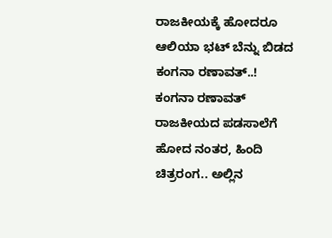ರಾಜಕೀಯಕ್ಕೆ ಹೋದರೂ ಆಲಿಯಾ ಭಟ್ ಬೆನ್ನು ಬಿಡದ ಕಂಗನಾ ರಣಾವತ್..!
ಕಂಗನಾ ರಣಾವತ್ ರಾಜಕೀಯದ ಪಡಸಾಲೆಗೆ ಹೋದ ನಂತರ, ಹಿಂದಿ ಚಿತ್ರರಂಗ.. ಅಲ್ಲಿನ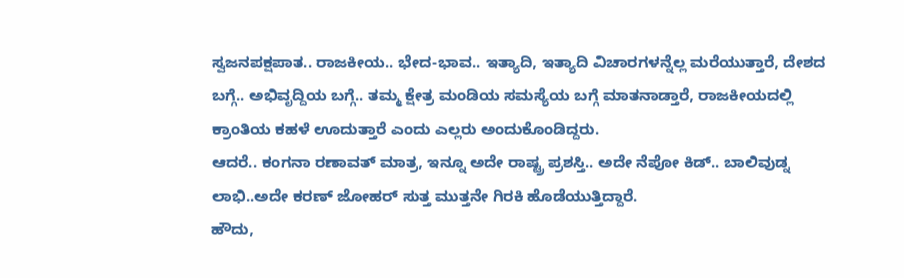ಸ್ವಜನಪಕ್ಷಪಾತ.. ರಾಜಕೀಯ.. ಭೇದ-ಭಾವ.. ಇತ್ಯಾದಿ, ಇತ್ಯಾದಿ ವಿಚಾರಗಳನ್ನೆಲ್ಲ ಮರೆಯುತ್ತಾರೆ, ದೇಶದ ಬಗ್ಗೆ.. ಅಭಿವೃದ್ದಿಯ ಬಗ್ಗೆ.. ತಮ್ಮ ಕ್ಷೇತ್ರ ಮಂಡಿಯ ಸಮಸ್ಯೆಯ ಬಗ್ಗೆ ಮಾತನಾಡ್ತಾರೆ, ರಾಜಕೀಯದಲ್ಲಿ ಕ್ರಾಂತಿಯ ಕಹಳೆ ಊದುತ್ತಾರೆ ಎಂದು ಎಲ್ಲರು ಅಂದುಕೊಂಡಿದ್ದರು.
ಆದರೆ.. ಕಂಗನಾ ರಣಾವತ್ ಮಾತ್ರ, ಇನ್ನೂ ಅದೇ ರಾಷ್ಟ್ರ ಪ್ರಶಸ್ತಿ.. ಅದೇ ನೆಪೋ ಕಿಡ್.. ಬಾಲಿವುಡ್ನ ಲಾಭಿ..ಅದೇ ಕರಣ್ ಜೋಹರ್ ಸುತ್ತ ಮುತ್ತನೇ ಗಿರಕಿ ಹೊಡೆಯುತ್ತಿದ್ದಾರೆ.
ಹೌದು,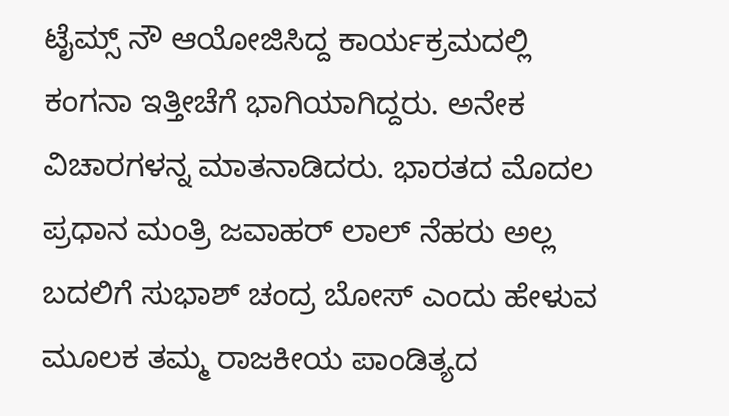ಟೈಮ್ಸ್ ನೌ ಆಯೋಜಿಸಿದ್ದ ಕಾರ್ಯಕ್ರಮದಲ್ಲಿ ಕಂಗನಾ ಇತ್ತೀಚೆಗೆ ಭಾಗಿಯಾಗಿದ್ದರು. ಅನೇಕ ವಿಚಾರಗಳನ್ನ ಮಾತನಾಡಿದರು. ಭಾರತದ ಮೊದಲ ಪ್ರಧಾನ ಮಂತ್ರಿ ಜವಾಹರ್ ಲಾಲ್ ನೆಹರು ಅಲ್ಲ ಬದಲಿಗೆ ಸುಭಾಶ್ ಚಂದ್ರ ಬೋಸ್ ಎಂದು ಹೇಳುವ ಮೂಲಕ ತಮ್ಮ ರಾಜಕೀಯ ಪಾಂಡಿತ್ಯದ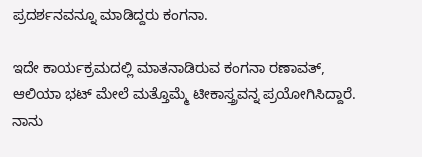ಪ್ರದರ್ಶನವನ್ನೂ ಮಾಡಿದ್ದರು ಕಂಗನಾ.

ಇದೇ ಕಾರ್ಯಕ್ರಮದಲ್ಲಿ ಮಾತನಾಡಿರುವ ಕಂಗನಾ ರಣಾವತ್, ಆಲಿಯಾ ಭಟ್ ಮೇಲೆ ಮತ್ತೊಮ್ಮೆ ಟೀಕಾಸ್ತ್ರವನ್ನ ಪ್ರಯೋಗಿಸಿದ್ದಾರೆ. ನಾನು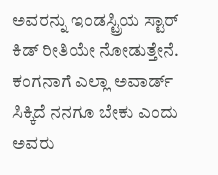ಅವರನ್ನು ಇಂಡಸ್ಟ್ರಿಯ ಸ್ಟಾರ್ ಕಿಡ್ ರೀತಿಯೇ ನೋಡುತ್ತೇನೆ. ಕಂಗನಾಗೆ ಎಲ್ಲಾ ಅವಾರ್ಡ್ ಸಿಕ್ಕಿದೆ ನನಗೂ ಬೇಕು ಎಂದು ಅವರು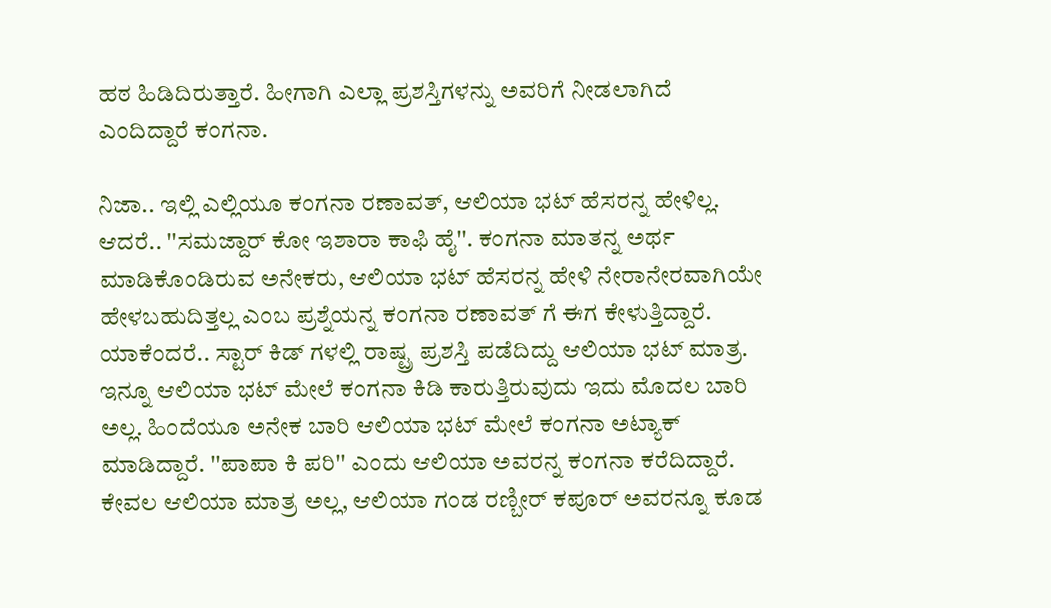ಹಠ ಹಿಡಿದಿರುತ್ತಾರೆ. ಹೀಗಾಗಿ ಎಲ್ಲಾ ಪ್ರಶಸ್ತಿಗಳನ್ನು ಅವರಿಗೆ ನೀಡಲಾಗಿದೆ ಎಂದಿದ್ದಾರೆ ಕಂಗನಾ.

ನಿಜಾ.. ಇಲ್ಲಿ ಎಲ್ಲಿಯೂ ಕಂಗನಾ ರಣಾವತ್, ಆಲಿಯಾ ಭಟ್ ಹೆಸರನ್ನ ಹೇಳಿಲ್ಲ. ಆದರೆ.. ''ಸಮಜ್ದಾರ್ ಕೋ ಇಶಾರಾ ಕಾಫಿ ಹೈ''. ಕಂಗನಾ ಮಾತನ್ನ ಅರ್ಥ ಮಾಡಿಕೊಂಡಿರುವ ಅನೇಕರು, ಆಲಿಯಾ ಭಟ್ ಹೆಸರನ್ನ ಹೇಳಿ ನೇರಾನೇರವಾಗಿಯೇ ಹೇಳಬಹುದಿತ್ತಲ್ಲ ಎಂಬ ಪ್ರಶ್ನೆಯನ್ನ ಕಂಗನಾ ರಣಾವತ್ ಗೆ ಈಗ ಕೇಳುತ್ತಿದ್ದಾರೆ.
ಯಾಕೆಂದರೆ.. ಸ್ಟಾರ್ ಕಿಡ್ ಗಳಲ್ಲಿ ರಾಷ್ಟ್ರ ಪ್ರಶಸ್ತಿ ಪಡೆದಿದ್ದು ಆಲಿಯಾ ಭಟ್ ಮಾತ್ರ. ಇನ್ನೂ ಆಲಿಯಾ ಭಟ್ ಮೇಲೆ ಕಂಗನಾ ಕಿಡಿ ಕಾರುತ್ತಿರುವುದು ಇದು ಮೊದಲ ಬಾರಿ ಅಲ್ಲ. ಹಿಂದೆಯೂ ಅನೇಕ ಬಾರಿ ಆಲಿಯಾ ಭಟ್ ಮೇಲೆ ಕಂಗನಾ ಅಟ್ಯಾಕ್ ಮಾಡಿದ್ದಾರೆ. ''ಪಾಪಾ ಕಿ ಪರಿ'' ಎಂದು ಆಲಿಯಾ ಅವರನ್ನ ಕಂಗನಾ ಕರೆದಿದ್ದಾರೆ.
ಕೇವಲ ಆಲಿಯಾ ಮಾತ್ರ ಅಲ್ಲ, ಆಲಿಯಾ ಗಂಡ ರಣ್ಬೀರ್ ಕಪೂರ್ ಅವರನ್ನೂ ಕೂಡ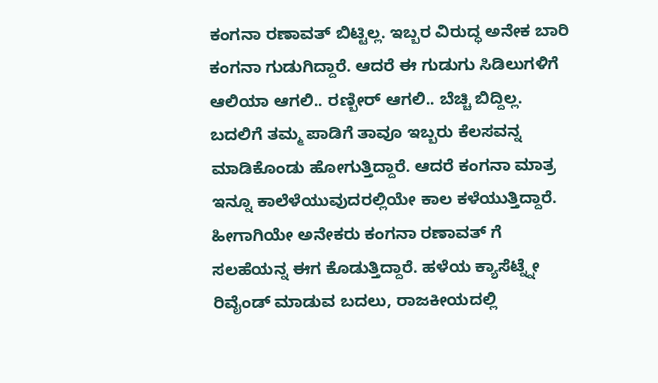ಕಂಗನಾ ರಣಾವತ್ ಬಿಟ್ಟಿಲ್ಲ. ಇಬ್ಬರ ವಿರುದ್ಧ ಅನೇಕ ಬಾರಿ ಕಂಗನಾ ಗುಡುಗಿದ್ದಾರೆ. ಆದರೆ ಈ ಗುಡುಗು ಸಿಡಿಲುಗಳಿಗೆ ಆಲಿಯಾ ಆಗಲಿ.. ರಣ್ಬೀರ್ ಆಗಲಿ.. ಬೆಚ್ಚಿ ಬಿದ್ದಿಲ್ಲ. ಬದಲಿಗೆ ತಮ್ಮ ಪಾಡಿಗೆ ತಾವೂ ಇಬ್ಬರು ಕೆಲಸವನ್ನ ಮಾಡಿಕೊಂಡು ಹೋಗುತ್ತಿದ್ದಾರೆ. ಆದರೆ ಕಂಗನಾ ಮಾತ್ರ ಇನ್ನೂ ಕಾಲೆಳೆಯುವುದರಲ್ಲಿಯೇ ಕಾಲ ಕಳೆಯುತ್ತಿದ್ದಾರೆ.
ಹೀಗಾಗಿಯೇ ಅನೇಕರು ಕಂಗನಾ ರಣಾವತ್ ಗೆ ಸಲಹೆಯನ್ನ ಈಗ ಕೊಡುತ್ತಿದ್ದಾರೆ. ಹಳೆಯ ಕ್ಯಾಸೆಟ್ನ್ನೇ ರಿವೈಂಡ್ ಮಾಡುವ ಬದಲು, ರಾಜಕೀಯದಲ್ಲಿ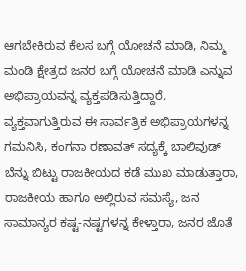ಆಗಬೇಕಿರುವ ಕೆಲಸ ಬಗ್ಗೆ ಯೋಚನೆ ಮಾಡಿ, ನಿಮ್ಮ ಮಂಡಿ ಕ್ಷೇತ್ರದ ಜನರ ಬಗ್ಗೆ ಯೋಚನೆ ಮಾಡಿ ಎನ್ನುವ ಅಭಿಪ್ರಾಯವನ್ನ ವ್ಯಕ್ತಪಡಿಸುತ್ತಿದ್ದಾರೆ.
ವ್ಯಕ್ತವಾಗುತ್ತಿರುವ ಈ ಸಾರ್ವತ್ರಿಕ ಅಭಿಪ್ರಾಯಗಳನ್ನ ಗಮನಿಸಿ, ಕಂಗನಾ ರಣಾವತ್ ಸದ್ಯಕ್ಕೆ ಬಾಲಿವುಡ್ ಬೆನ್ನು ಬಿಟ್ಟು ರಾಜಕೀಯದ ಕಡೆ ಮುಖ ಮಾಡುತ್ತಾರಾ, ರಾಜಕೀಯ ಹಾಗೂ ಅಲ್ಲಿರುವ ಸಮಸ್ಯೆ, ಜನ ಸಾಮಾನ್ಯರ ಕಷ್ಟ-ನಷ್ಟಗಳನ್ನ ಕೇಳ್ತಾರಾ, ಜನರ ಜೊತೆ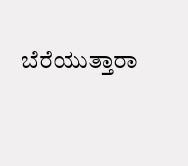ಬೆರೆಯುತ್ತಾರಾ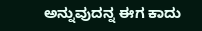ಅನ್ನುವುದನ್ನ ಈಗ ಕಾದು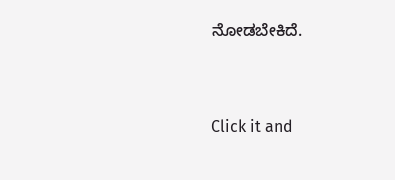ನೋಡಬೇಕಿದೆ.


Click it and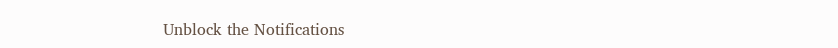Unblock the Notifications